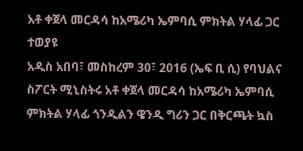አቶ ቀጀላ መርዳሳ ከአሜሪካ ኤምባሲ ምክትል ሃላፊ ጋር ተወያዩ
አዲስ አበባ፣ መስከረም 30፣ 2016 (ኤፍ ቢ ሲ) የባህልና ስፖርት ሚኒስትሩ አቶ ቀጀላ መርዳሳ ከአሜሪካ ኤምባሲ ምክትል ሃላፊ ጎንዲልን ዌንዲ ግሪን ጋር በቅርጫት ኳስ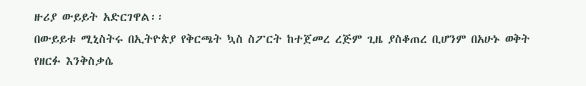ዙሪያ ውይይት አድርገዋል፡፡
በውይይቱ ሚኒስትሩ በኢትዮጵያ የቅርጫት ኳስ ስፖርት ከተጀመረ ረጅም ጊዜ ያስቆጠረ ቢሆንም በአሁኑ ወቅት የዘርፉ እንቅስቃሴ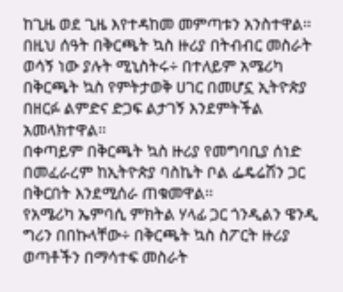ከጊዜ ወደ ጊዜ እየተዳከመ መምጣቱን አንስተዋል፡፡
በዚህ ሰዓት በቅርጫት ኳስ ዙሪያ በትብብር መስራት ወሳኝ ነው ያሉት ሚኒስትሩ÷ በተለይም አሜሪካ በቅርጫት ኳስ የምትታወቅ ሀገር በመሆኗ ኢትዮጵያ በዘርፉ ልምድና ድጋፍ ልታገኝ እንደምትችል አመላክተዋል፡፡
በቀጣይም በቅርጫት ኳስ ዙሪያ የመግባቢያ ሰነድ በመፈራረም ከኢትዮጵያ ባስኬት ቦል ፌዴሬሽን ጋር በቅርበት እንደሚሰራ ጠቁመዋል፡፡
የአሜሪካ ኤምባሲ ምክትል ሃላፊ ጋር ጎንዲልን ዌንዲ ግሪን በበኩላቸው÷ በቅርጫት ኳስ ስፖርት ዙሪያ ወጣቶችን በማሳተፍ መስራት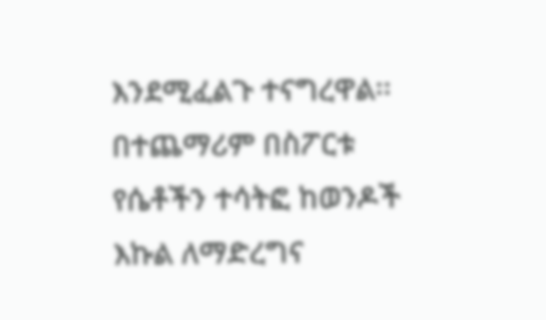እንደሚፈልጉ ተናግረዋል፡፡
በተጨማሪም በስፖርቱ የሴቶችን ተሳትፎ ከወንዶች እኩል ለማድረግና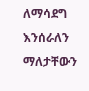ለማሳደግ እንሰራለን ማለታቸውን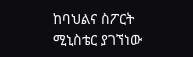ከባህልና ስፖርት ሚኒስቴር ያገኘነው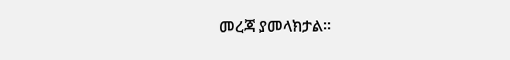መረጃ ያመላክታል፡፡